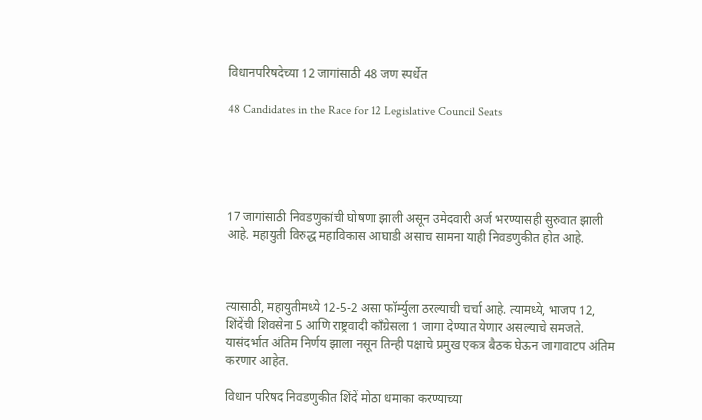विधानपरिषदेच्या 12 जागांसाठी 48 जण स्पर्धेत

48 Candidates in the Race for 12 Legislative Council Seats





17 जागांसाठी निवडणुकांची घोषणा झाली असून उमेदवारी अर्ज भरण्यासही सुरुवात झाली आहे. महायुती विरुद्ध महाविकास आघाडी असाच सामना याही निवडणुकीत होत आहे.



त्यासाठी, महायुतीमध्ये 12-5-2 असा फॉर्म्युला ठरल्याची चर्चा आहे. त्यामध्ये, भाजप 12, शिंदेंची शिवसेना 5 आणि राष्ट्रवादी काँग्रेसला 1 जागा देण्यात येणार असल्याचे समजते. यासंदर्भात अंतिम निर्णय झाला नसून तिन्ही पक्षाचे प्रमुख एकत्र बैठक घेऊन जागावाटप अंतिम करणार आहेत.

विधान परिषद निवडणुकीत शिंदें मोठा धमाका करण्याच्या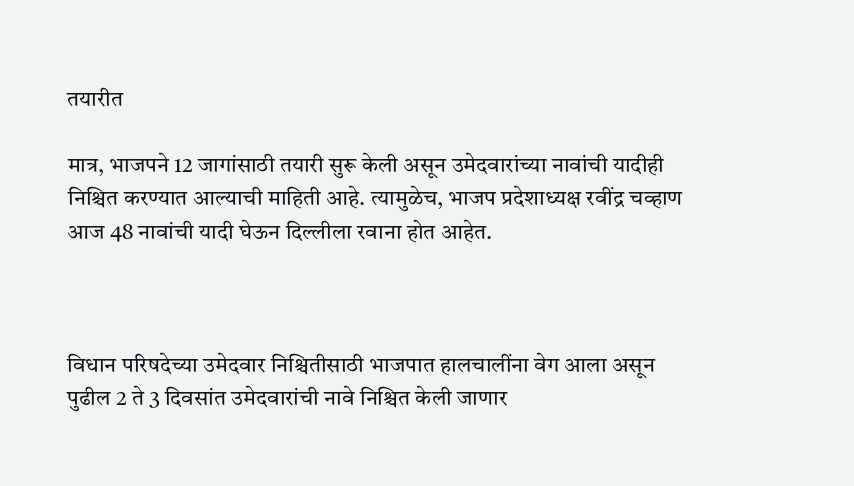तयारीत

मात्र, भाजपने 12 जागांसाठी तयारी सुरू केली असून उमेदवारांच्या नावांची यादीही निश्चित करण्यात आल्याची माहिती आहे. त्यामुळेच, भाजप प्रदेशाध्यक्ष रवींद्र चव्हाण आज 48 नावांची यादी घेऊन दिल्लीला रवाना होत आहेत.



विधान परिषदेच्या उमेदवार निश्चितीसाठी भाजपात हालचालींना वेग आला असून पुढील 2 ते 3 दिवसांत उमेदवारांची नावे निश्चित केली जाणार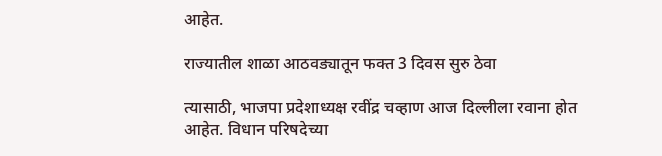आहेत.

राज्यातील शाळा आठवड्यातून फक्त 3 दिवस सुरु ठेवा

त्यासाठी, भाजपा प्रदेशाध्यक्ष रवींद्र चव्हाण आज दिल्लीला रवाना होत आहेत. विधान परिषदेच्या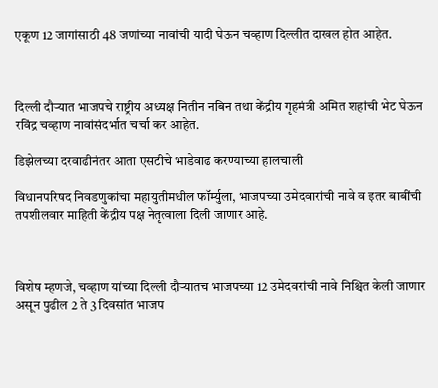एकूण 12 जागांसाठी 48 जणांच्या नावांची यादी घेऊन चव्हाण दिल्लीत दाखल होत आहेत.



दिल्ली दौऱ्यात भाजपचे राष्ट्रीय अध्यक्ष नितीन नबिन तथा केंद्रीय गृहमंत्री अमित शहांची भेट घेऊन रविंद्र चव्हाण नावांसंदर्भात चर्चा कर आहेत.

डिझेलच्या दरवाढीनंतर आता एसटीचे भाडेवाढ करण्याच्या हालचाली

विधानपरिषद निवडणुकांचा महायुतीमधील फॉर्म्युला, भाजपच्या उमेदवारांची नावे व इतर बाबींची तपशीलवार माहिती केंद्रीय पक्ष नेतृत्वाला दिली जाणार आहे.



विशेष म्हणजे, चव्हाण यांच्या दिल्ली दौऱ्यातच भाजपच्या 12 उमेदवरांची नावे निश्चित केली जाणार असून पुढील 2 ते 3 दिवसांत भाजप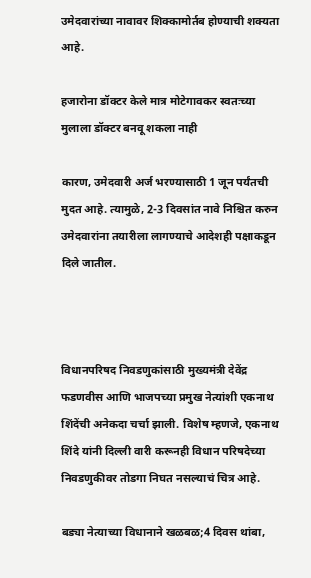उमेदवारांच्या नावावर शिक्कामोर्तब होण्याची शक्यता आहे.

हजारोना डॉक्टर केले मात्र मोटेगावकर स्वतःच्या मुलाला डॉक्टर बनवू शकला नाही

कारण, उमेदवारी अर्ज भरण्यासाठी 1 जून पर्यंतची मुदत आहे. त्यामुळे, 2-3 दिवसांत नावे निश्चित करुन उमेदवारांना तयारीला लागण्याचे आदेशही पक्षाकडून दिले जातील.



विधानपरिषद निवडणुकांसाठी मुख्यमंत्री देवेंद्र फडणवीस आणि भाजपच्या प्रमुख नेत्यांशी एकनाथ शिंदेंची अनेकदा चर्चा झाली. विशेष म्हणजे, एकनाथ शिंदे यांनी दिल्ली वारी करूनही विधान परिषदेच्या निवडणुकीवर तोडगा निघत नसल्याचं चित्र आहे.

बड्या नेत्याच्या विधानाने खळबळ;4 दिवस थांबा,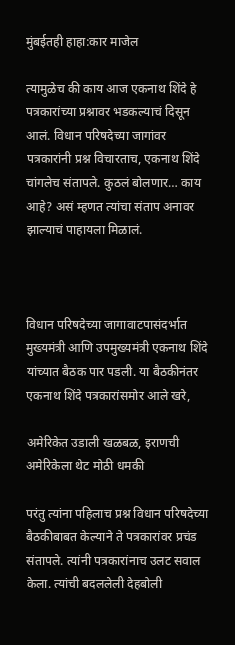मुंबईतही हाहा:कार माजेल

त्यामुळेच की काय आज एकनाथ शिंदे हे पत्रकारांच्या प्रश्नावर भडकल्याचं दिसून आलं. विधान परिषदेच्या जागांवर पत्रकारांनी प्रश्न विचारताच, एकनाथ शिंदे चांगलेच संतापले. कुठलं बोलणार… काय आहे? असं म्हणत त्यांचा संताप अनावर झाल्याचं पाहायला मिळालं.



विधान परिषदेच्या जागावाटपासंदर्भात मुख्यमंत्री आणि उपमुख्यमंत्री एकनाथ शिंदे यांच्यात बैठक पार पडली. या बैठकीनंतर एकनाथ शिंदे पत्रकारांसमोर आले खरे,

अमेरिकेत उडाली खळबळ, इराणची अमेरिकेला थेट मोठी धमकी

परंतु त्यांना पहिलाच प्रश्न विधान परिषदेच्या बैठकीबाबत केल्याने ते पत्रकारांवर प्रचंड संतापले. त्यांनी पत्रकारांनाच उलट सवाल केला. त्यांची बदललेली देहबोली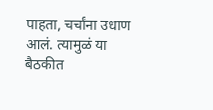पाहता, चर्चांना उधाण आलं. त्यामुळं या बैठकीत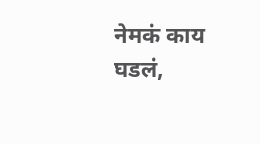नेमकं काय घडलं,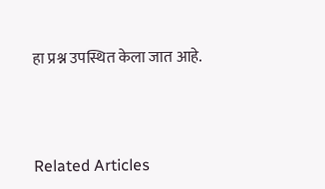हा प्रश्न उपस्थित केला जात आहे.



Related Articles